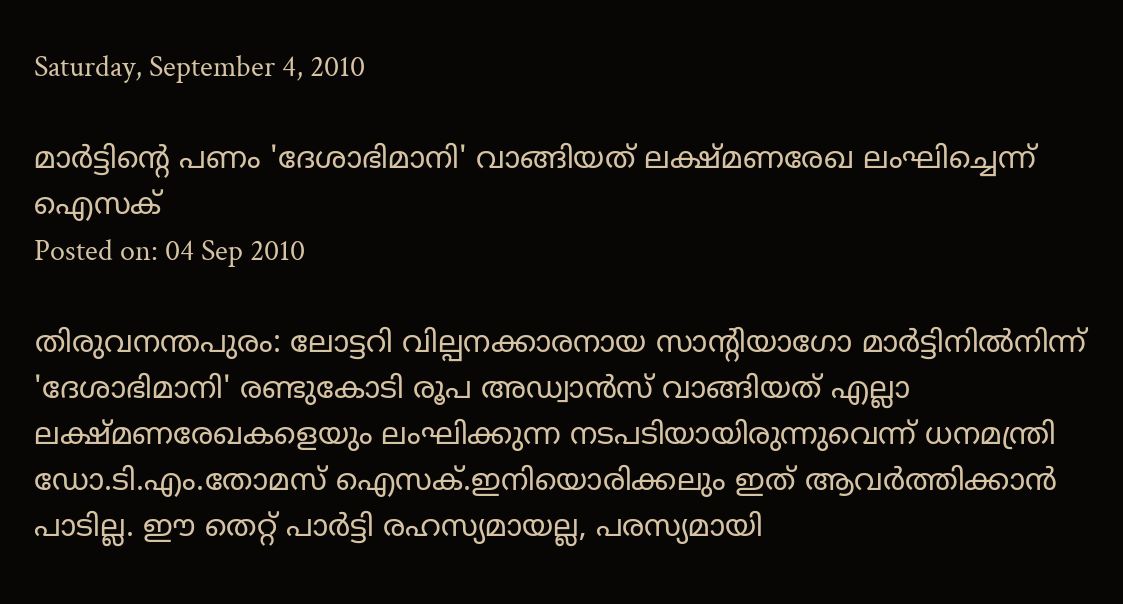Saturday, September 4, 2010

മാര്‍ട്ടിന്റെ പണം 'ദേശാഭിമാനി' വാങ്ങിയത് ലക്ഷ്മണരേഖ ലംഘിച്ചെന്ന് ഐസക്‌
Posted on: 04 Sep 2010

തിരുവനന്തപുരം: ലോട്ടറി വില്പനക്കാരനായ സാന്‍റിയാഗോ മാര്‍ട്ടിനില്‍നിന്ന് 'ദേശാഭിമാനി' രണ്ടുകോടി രൂപ അഡ്വാന്‍സ് വാങ്ങിയത് എല്ലാ ലക്ഷ്മണരേഖകളെയും ലംഘിക്കുന്ന നടപടിയായിരുന്നുവെന്ന് ധനമന്ത്രി ഡോ.ടി.എം.തോമസ് ഐസക്.ഇനിയൊരിക്കലും ഇത് ആവര്‍ത്തിക്കാന്‍ പാടില്ല. ഈ തെറ്റ് പാര്‍ട്ടി രഹസ്യമായല്ല, പരസ്യമായി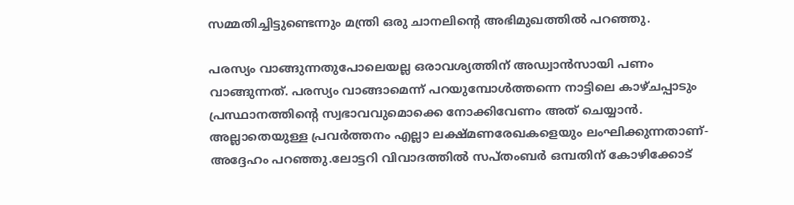സമ്മതിച്ചിട്ടുണ്ടെന്നും മന്ത്രി ഒരു ചാനലിന്റെ അഭിമുഖത്തില്‍ പറഞ്ഞു.

പരസ്യം വാങ്ങുന്നതുപോലെയല്ല ഒരാവശ്യത്തിന് അഡ്വാന്‍സായി പണം വാങ്ങുന്നത്. പരസ്യം വാങ്ങാമെന്ന് പറയുമ്പോള്‍ത്തന്നെ നാട്ടിലെ കാഴ്ചപ്പാടും പ്രസ്ഥാനത്തിന്റെ സ്വഭാവവുമൊക്കെ നോക്കിവേണം അത് ചെയ്യാന്‍. അല്ലാതെയുള്ള പ്രവര്‍ത്തനം എല്ലാ ലക്ഷ്മണരേഖകളെയും ലംഘിക്കുന്നതാണ്- അദ്ദേഹം പറഞ്ഞു.ലോട്ടറി വിവാദത്തില്‍ സപ്തംബര്‍ ഒമ്പതിന് കോഴിക്കോട്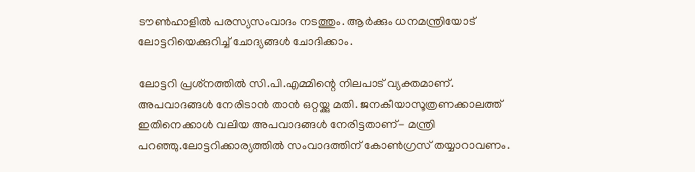ടൗണ്‍ഹാളില്‍ പരസ്യസംവാദം നടത്തും. ആര്‍ക്കും ധനമന്ത്രിയോട് ലോട്ടറിയെക്കുറിച്ച് ചോദ്യങ്ങള്‍ ചോദിക്കാം.

ലോട്ടറി പ്രശ്‌നത്തില്‍ സി.പി.എമ്മിന്റെ നിലപാട് വ്യക്തമാണ്. അപവാദങ്ങള്‍ നേരിടാന്‍ താന്‍ ഒറ്റയ്ക്കു മതി. ജനകീയാസൂത്രണക്കാലത്ത് ഇതിനെക്കാള്‍ വലിയ അപവാദങ്ങള്‍ നേരിട്ടതാണ്- മന്ത്രി പറഞ്ഞു.ലോട്ടറിക്കാര്യത്തില്‍ സംവാദത്തിന് കോണ്‍ഗ്രസ് തയ്യാറാവണം.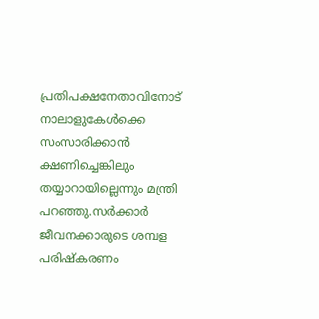പ്രതിപക്ഷനേതാവിനോട് നാലാളുകേള്‍ക്കെ സംസാരിക്കാന്‍ ക്ഷണിച്ചെങ്കിലും തയ്യാറായില്ലെന്നും മന്ത്രി പറഞ്ഞു.സര്‍ക്കാര്‍ ജീവനക്കാരുടെ ശമ്പള പരിഷ്‌കരണം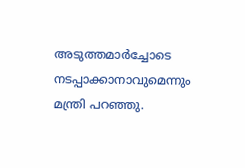അടുത്തമാര്‍ച്ചോടെ നടപ്പാക്കാനാവുമെന്നും മന്ത്രി പറഞ്ഞു.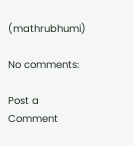(mathrubhumi)

No comments:

Post a Comment